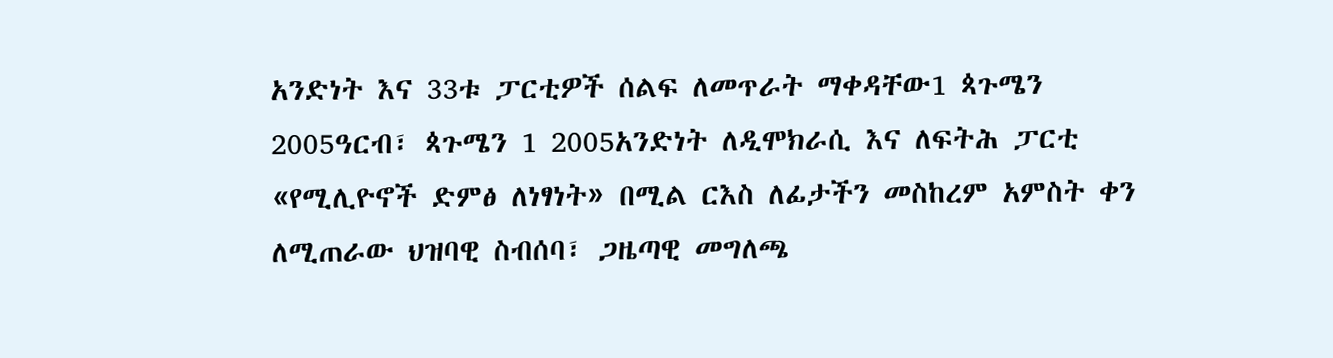አንድነት እና 33ቱ ፓርቲዎች ሰልፍ ለመጥራት ማቀዳቸው1 ጳጉሜን 2005ዓርብ፣ ጳጉሜን 1 2005አንድነት ለዲሞክራሲ እና ለፍትሕ ፓርቲ «የሚሊዮኖች ድምፅ ለነፃነት» በሚል ርእስ ለፊታችን መስከረም አምስት ቀን ለሚጠራው ህዝባዊ ስብሰባ፣ ጋዜጣዊ መግለጫ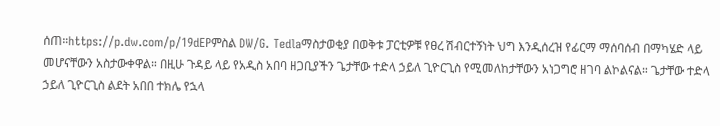ሰጠ።https://p.dw.com/p/19dEPምስል DW/G. Tedlaማስታወቂያ በወቅቱ ፓርቲዎቹ የፀረ ሽብርተኝነት ህግ እንዲሰረዝ የፊርማ ማሰባሰብ በማካሄድ ላይ መሆናቸውን አስታውቀዋል። በዚሁ ጉዳይ ላይ የአዲስ አበባ ዘጋቢያችን ጌታቸው ተድላ ኃይለ ጊዮርጊስ የሚመለከታቸውን አነጋግሮ ዘገባ ልኮልናል። ጌታቸው ተድላ ኃይለ ጊዮርጊስ ልደት አበበ ተክሌ የኋላ